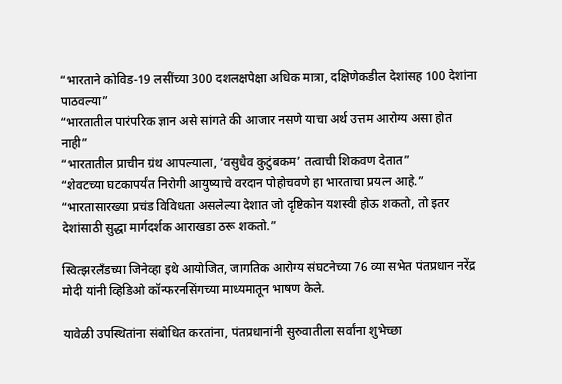“भारताने कोविड-19 लसींच्या 300 दशलक्षपेक्षा अधिक मात्रा, दक्षिणेकडील देशांसह 100 देशांना पाठवल्या”
“भारतातील पारंपरिक ज्ञान असे सांगते की आजार नसणे याचा अर्थ उत्तम आरोग्य असा होत नाही”
“भारतातील प्राचीन ग्रंथ आपल्याला, ‘वसुधैव कुटुंबकम’ तत्वाची शिकवण देतात”
“शेवटच्या घटकापर्यंत निरोगी आयुष्याचे वरदान पोहोचवणे हा भारताचा प्रयत्न आहे.”
“भारतासारख्या प्रचंड विविधता असलेल्या देशात जो दृष्टिकोन यशस्वी होऊ शकतो, तो इतर देशांसाठी सुद्धा मार्गदर्शक आराखडा ठरू शकतो.”

स्वित्झरलँडच्या जिनेव्हा इथे आयोजित, जागतिक आरोग्य संघटनेच्या 76 व्या सभेत पंतप्रधान नरेंद्र मोदी यांनी व्हिडिओ कॉन्फरनसिंगच्या माध्यमातून भाषण केले.

यावेळी उपस्थितांना संबोधित करतांना, पंतप्रधानांनी सुरुवातीला सर्वांना शुभेच्छा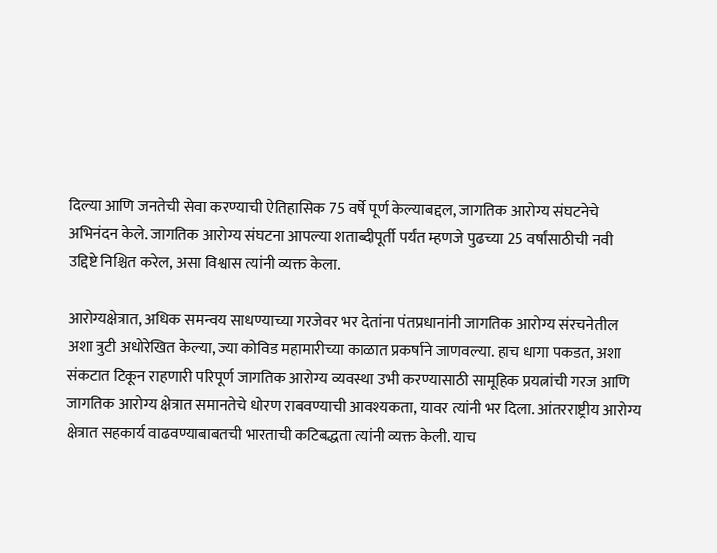दिल्या आणि जनतेची सेवा करण्याची ऐतिहासिक 75 वर्षे पूर्ण केल्याबद्दल, जागतिक आरोग्य संघटनेचे अभिनंदन केले. जागतिक आरोग्य संघटना आपल्या शताब्दीपूर्ती पर्यंत म्हणजे पुढच्या 25 वर्षांसाठीची नवी उद्दिष्टे निश्चित करेल, असा विश्वास त्यांनी व्यक्त केला.

आरोग्यक्षेत्रात, अधिक समन्वय साधण्याच्या गरजेवर भर देतांना पंतप्रधानांनी जागतिक आरोग्य संरचनेतील अशा त्रुटी अधोरेखित केल्या, ज्या कोविड महामारीच्या काळात प्रकर्षाने जाणवल्या. हाच धागा पकडत, अशा संकटात टिकून राहणारी परिपूर्ण जागतिक आरोग्य व्यवस्था उभी करण्यासाठी सामूहिक प्रयत्नांची गरज आणि जागतिक आरोग्य क्षेत्रात समानतेचे धोरण राबवण्याची आवश्यकता, यावर त्यांनी भर दिला. आंतरराष्ट्रीय आरोग्य क्षेत्रात सहकार्य वाढवण्याबाबतची भारताची कटिबद्धता त्यांनी व्यक्त केली. याच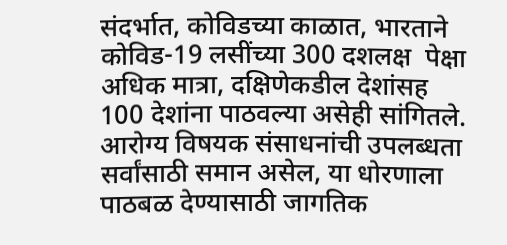संदर्भात, कोविडच्या काळात, भारताने कोविड-19 लसींच्या 300 दशलक्ष  पेक्षा अधिक मात्रा, दक्षिणेकडील देशांसह 100 देशांना पाठवल्या असेही सांगितले. आरोग्य विषयक संसाधनांची उपलब्धता सर्वांसाठी समान असेल, या धोरणाला पाठबळ देण्यासाठी जागतिक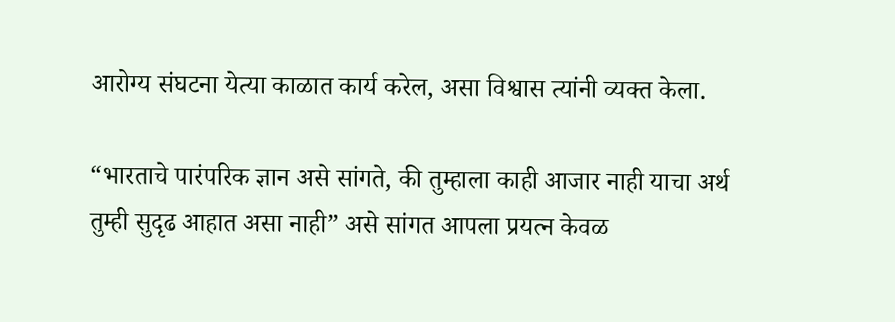आरोग्य संघटना येत्या काळात कार्य करेल, असा विश्वास त्यांनी व्यक्त केला.

“भारताचे पारंपरिक ज्ञान असे सांगते, की तुम्हाला काही आजार नाही याचा अर्थ तुम्ही सुदृढ आहात असा नाही” असे सांगत आपला प्रयत्न केवळ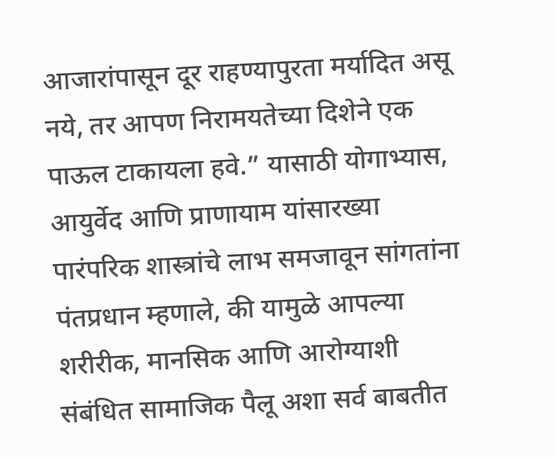आजारांपासून दूर राहण्यापुरता मर्यादित असू नये, तर आपण निरामयतेच्या दिशेने एक पाऊल टाकायला हवे.” यासाठी योगाभ्यास, आयुर्वेद आणि प्राणायाम यांसारख्या पारंपरिक शास्त्रांचे लाभ समजावून सांगतांना पंतप्रधान म्हणाले, की यामुळे आपल्या शरीरीक, मानसिक आणि आरोग्याशी संबंधित सामाजिक पैलू अशा सर्व बाबतीत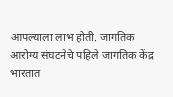आपल्याला लाभ होती. जागतिक आरोग्य संघटनेचे पहिले जागतिक केंद्र भारतात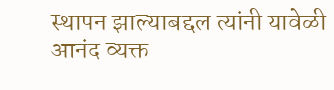स्थापन झाल्याबद्दल त्यांनी यावेळी आनंद व्यक्त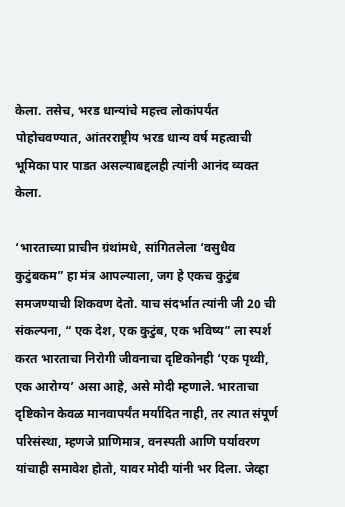केला. तसेच, भरड धान्यांचे महत्त्व लोकांपर्यंत पोहोचवण्यात, आंतरराष्ट्रीय भरड धान्य वर्ष महत्वाची भूमिका पार पाडत असल्याबद्दलही त्यांनी आनंद व्यक्त केला.

‘भारताच्या प्राचीन ग्रंथांमधे, सांगितलेला ‘वसुधैव कुटुंबकम” हा मंत्र आपल्याला, जग हे एकच कुटुंब समजण्याची शिकवण देतो. याच संदर्भात त्यांनी जी 20 ची संकल्पना, “ एक देश, एक कुटुंब, एक भविष्य” ला स्पर्श करत भारताचा निरोगी जीवनाचा दृष्टिकोनही ‘एक पृथ्वी, एक आरोग्य’ असा आहे, असे मोदी म्हणाले. भारताचा दृष्टिकोन केवळ मानवापर्यंत मर्यादित नाही, तर त्यात संपूर्ण परिसंस्था, म्हणजे प्राणिमात्र, वनस्पती आणि पर्यावरण यांचाही समावेश होतो, यावर मोदी यांनी भर दिला. जेव्हा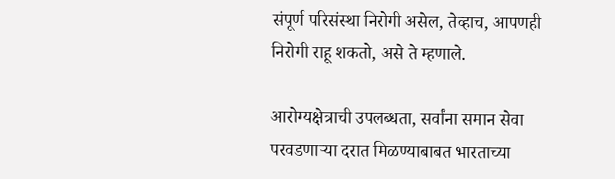संपूर्ण परिसंस्था निरोगी असेल, तेव्हाच, आपणही निरोगी राहू शकतो, असे ते म्हणाले.

आरोग्यक्षेत्राची उपलब्धता, सर्वांना समान सेवा परवडणाऱ्या दरात मिळण्याबाबत भारताच्या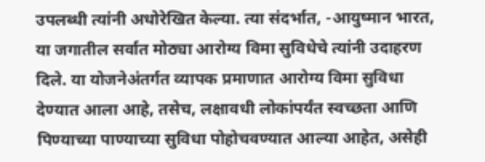उपलब्धी त्यांनी अधोरेखित केल्या. त्या संदर्भात, -आयुष्मान भारत, या जगातील सर्वात मोठ्या आरोग्य विमा सुविधेचे त्यांनी उदाहरण दिले. या योजनेअंतर्गत व्यापक प्रमाणात आरोग्य विमा सुविधा देण्यात आला आहे, तसेच, लक्षावधी लोकांपर्यंत स्वच्छता आणि पिण्याच्या पाण्याच्या सुविधा पोहोचवण्यात आल्या आहेत, असेही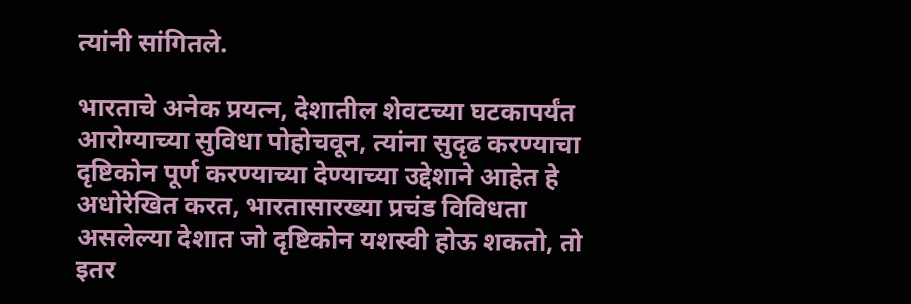त्यांनी सांगितले.

भारताचे अनेक प्रयत्न, देशातील शेवटच्या घटकापर्यंत आरोग्याच्या सुविधा पोहोचवून, त्यांना सुदृढ करण्याचा दृष्टिकोन पूर्ण करण्याच्या देण्याच्या उद्देशाने आहेत हे अधोरेखित करत, भारतासारख्या प्रचंड विविधता असलेल्या देशात जो दृष्टिकोन यशस्वी होऊ शकतो, तो इतर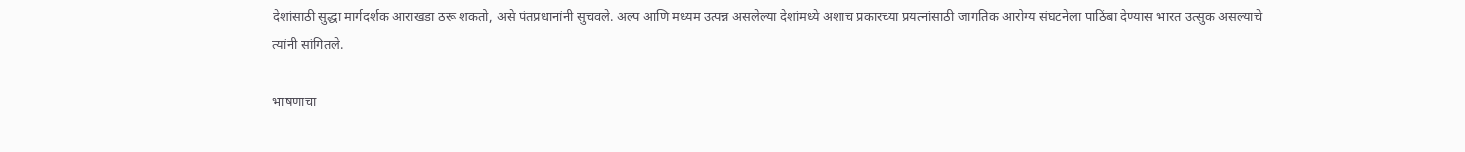देशांसाठी सुद्धा मार्गदर्शक आराखडा ठरू शकतो, असे पंतप्रधानांनी सुचवले. अल्प आणि मध्यम उत्पन्न असलेल्या देशांमध्ये अशाच प्रकारच्या प्रयत्नांसाठी जागतिक आरोग्य संघटनेला पाठिंबा देण्यास भारत उत्सुक असल्याचे त्यांनी सांगितले.

भाषणाचा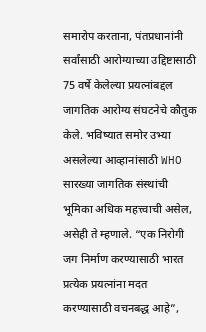समारोप करताना, पंतप्रधानांनी सर्वांसाठी आरोग्याच्या उद्दिष्टासाठी 75 वर्षे केलेल्या प्रयत्नांबद्दल जागतिक आरोग्य संघटनेचे कौतुक केले. भविष्यात समोर उभ्या असलेल्या आव्हानांसाठी WHO सारख्या जागतिक संस्थांची भूमिका अधिक महत्त्वाची असेल, असेही ते म्हणाले. “एक निरोगी जग निर्माण करण्यासाठी भारत प्रत्येक प्रयत्नांना मदत करण्यासाठी वचनबद्ध आहे”,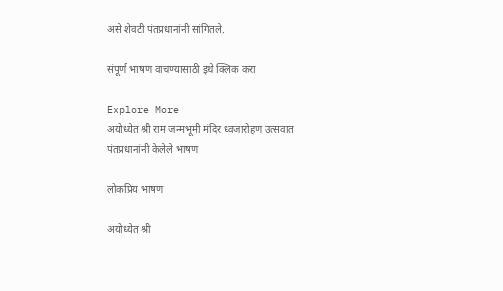असे शेवटी पंतप्रधानांनी सांगितले.

संपूर्ण भाषण वाचण्यासाठी इथे क्लिक करा

Explore More
अयोध्येत श्री राम जन्मभूमी मंदिर ध्वजारोहण उत्सवात पंतप्रधानांनी केलेले भाषण

लोकप्रिय भाषण

अयोध्येत श्री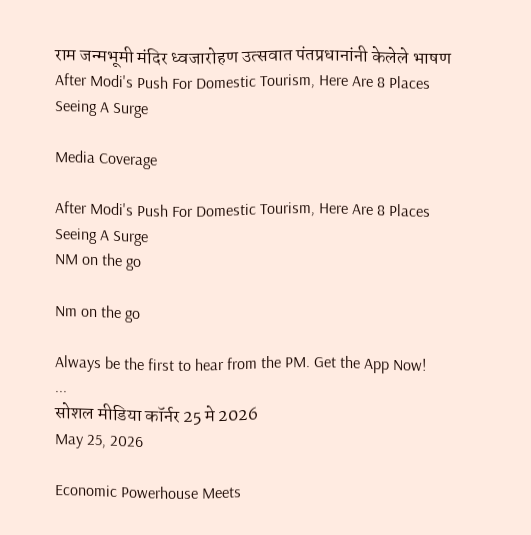राम जन्मभूमी मंदिर ध्वजारोहण उत्सवात पंतप्रधानांनी केलेले भाषण
After Modi's Push For Domestic Tourism, Here Are 8 Places Seeing A Surge

Media Coverage

After Modi's Push For Domestic Tourism, Here Are 8 Places Seeing A Surge
NM on the go

Nm on the go

Always be the first to hear from the PM. Get the App Now!
...
सोशल मीडिया कॉर्नर 25 मे 2026
May 25, 2026

Economic Powerhouse Meets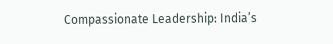Compassionate Leadership: India’s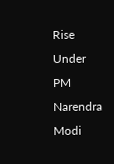Rise Under PM Narendra Modi